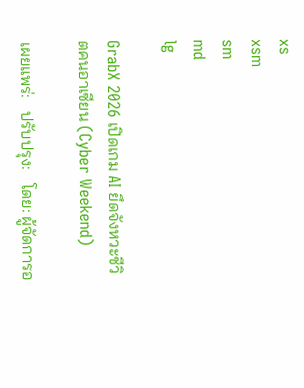xs
xsm
sm
md
lg

GrabX 2026 เปิดเกม AI ยึดจังหวะชีวิตคนอาเซียน (Cyber Weekend)

เผยแพร่:   ปรับปรุง:   โดย: ผู้จัดการอ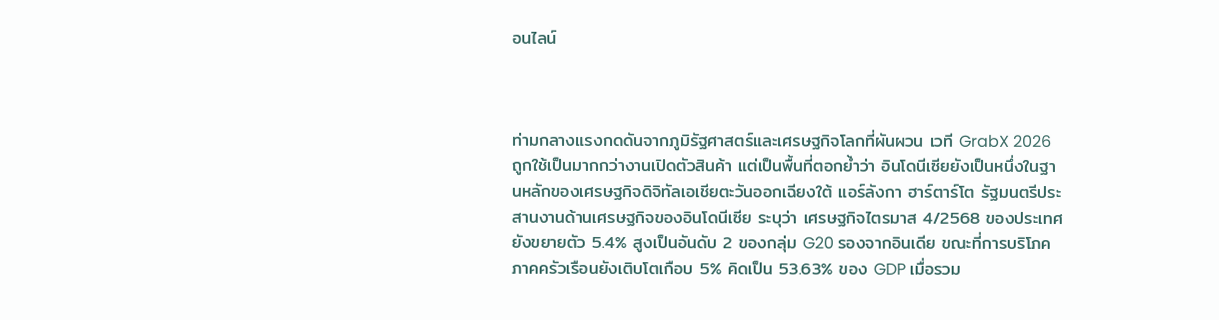อนไลน์



ท่ามกลางแรงกดดันจากภูมิรัฐศาสตร์และเศรษฐกิจโลกที่ผันผวน เวที GrabX 2026 ถูกใช้เป็นมากกว่างานเปิดตัวสินค้า แต่เป็นพื้นที่ตอกย้ำว่า อินโดนีเซียยังเป็นหนึ่งในฐานหลักของเศรษฐกิจดิจิทัลเอเชียตะวันออกเฉียงใต้ แอร์ลังกา ฮาร์ตาร์โต รัฐมนตรีประสานงานด้านเศรษฐกิจของอินโดนีเซีย ระบุว่า เศรษฐกิจไตรมาส 4/2568 ของประเทศยังขยายตัว 5.4% สูงเป็นอันดับ 2 ของกลุ่ม G20 รองจากอินเดีย ขณะที่การบริโภคภาคครัวเรือนยังเติบโตเกือบ 5% คิดเป็น 53.63% ของ GDP เมื่อรวม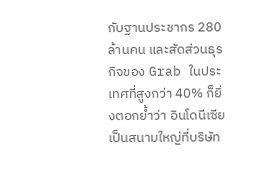กับฐานประชากร 280 ล้านคน และสัดส่วนธุรกิจของ Grab ในประเทศที่สูงกว่า 40% ก็ยิ่งตอกย้ำว่า อินโดนีเซียเป็นสนามใหญ่ที่บริษัท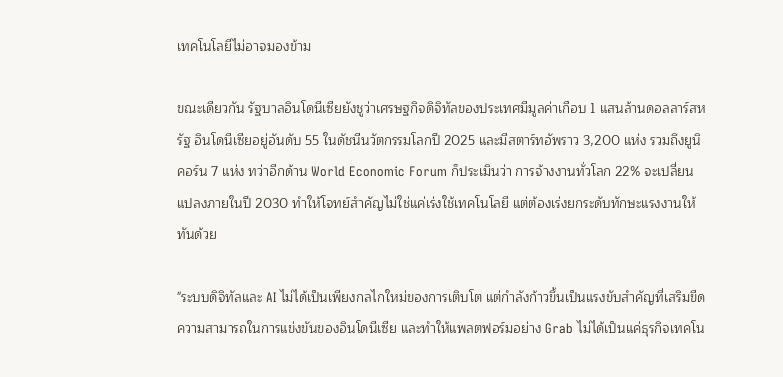เทคโนโลยีไม่อาจมองข้าม

ขณะเดียวกัน รัฐบาลอินโดนีเซียยังชูว่าเศรษฐกิจดิจิทัลของประเทศมีมูลค่าเกือบ 1 แสนล้านดอลลาร์สหรัฐ อินโดนีเซียอยู่อันดับ 55 ในดัชนีนวัตกรรมโลกปี 2025 และมีสตาร์ทอัพราว 3,200 แห่ง รวมถึงยูนิคอร์น 7 แห่ง ทว่าอีกด้าน World Economic Forum ก็ประเมินว่า การจ้างงานทั่วโลก 22% จะเปลี่ยนแปลงภายในปี 2030 ทำให้โจทย์สำคัญไม่ใช่แค่เร่งใช้เทคโนโลยี แต่ต้องเร่งยกระดับทักษะแรงงานให้ทันด้วย

"ระบบดิจิทัลและ AI ไม่ได้เป็นเพียงกลไกใหม่ของการเติบโต แต่กำลังก้าวขึ้นเป็นแรงขับสำคัญที่เสริมขีดความสามารถในการแข่งขันของอินโดนีเซีย และทำให้แพลตฟอร์มอย่าง Grab ไม่ได้เป็นแค่ธุรกิจเทคโน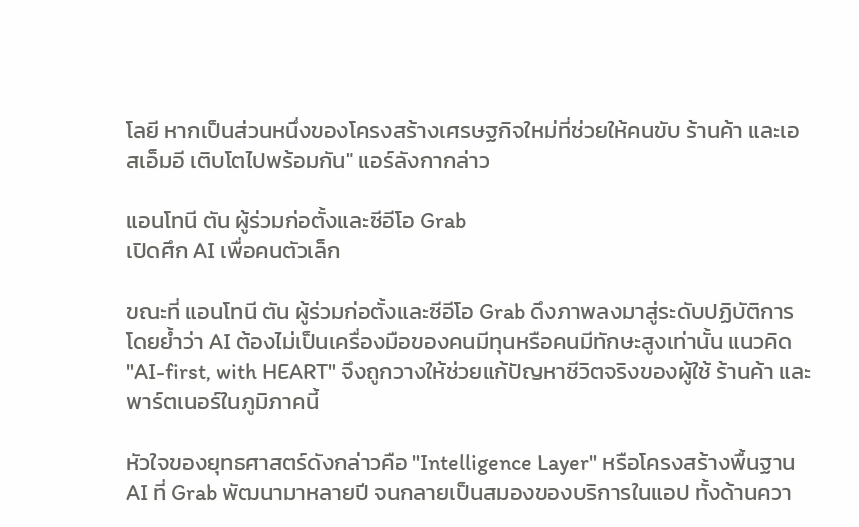โลยี หากเป็นส่วนหนึ่งของโครงสร้างเศรษฐกิจใหม่ที่ช่วยให้คนขับ ร้านค้า และเอสเอ็มอี เติบโตไปพร้อมกัน" แอร์ลังกากล่าว

แอนโทนี ตัน ผู้ร่วมก่อตั้งและซีอีโอ Grab
เปิดศึก AI เพื่อคนตัวเล็ก

ขณะที่ แอนโทนี ตัน ผู้ร่วมก่อตั้งและซีอีโอ Grab ดึงภาพลงมาสู่ระดับปฏิบัติการ โดยย้ำว่า AI ต้องไม่เป็นเครื่องมือของคนมีทุนหรือคนมีทักษะสูงเท่านั้น แนวคิด "AI-first, with HEART" จึงถูกวางให้ช่วยแก้ปัญหาชีวิตจริงของผู้ใช้ ร้านค้า และพาร์ตเนอร์ในภูมิภาคนี้

หัวใจของยุทธศาสตร์ดังกล่าวคือ "Intelligence Layer" หรือโครงสร้างพื้นฐาน AI ที่ Grab พัฒนามาหลายปี จนกลายเป็นสมองของบริการในแอป ทั้งด้านควา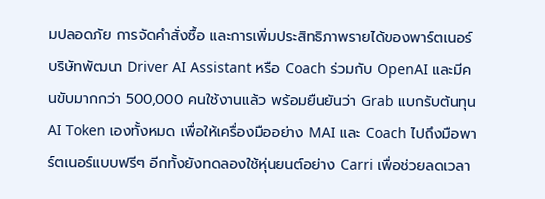มปลอดภัย การจัดคำสั่งซื้อ และการเพิ่มประสิทธิภาพรายได้ของพาร์ตเนอร์ บริษัทพัฒนา Driver AI Assistant หรือ Coach ร่วมกับ OpenAI และมีคนขับมากกว่า 500,000 คนใช้งานแล้ว พร้อมยืนยันว่า Grab แบกรับต้นทุน AI Token เองทั้งหมด เพื่อให้เครื่องมืออย่าง MAI และ Coach ไปถึงมือพาร์ตเนอร์แบบฟรีๆ อีกทั้งยังทดลองใช้หุ่นยนต์อย่าง Carri เพื่อช่วยลดเวลา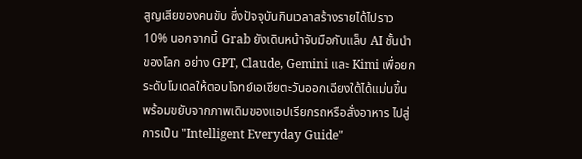สูญเสียของคนขับ ซึ่งปัจจุบันกินเวลาสร้างรายได้ไปราว 10% นอกจากนี้ Grab ยังเดินหน้าจับมือกับแล็บ AI ชั้นนำของโลก อย่าง GPT, Claude, Gemini และ Kimi เพื่อยกระดับโมเดลให้ตอบโจทย์เอเชียตะวันออกเฉียงใต้ได้แม่นขึ้น พร้อมขยับจากภาพเดิมของแอปเรียกรถหรือสั่งอาหาร ไปสู่การเป็น "Intelligent Everyday Guide"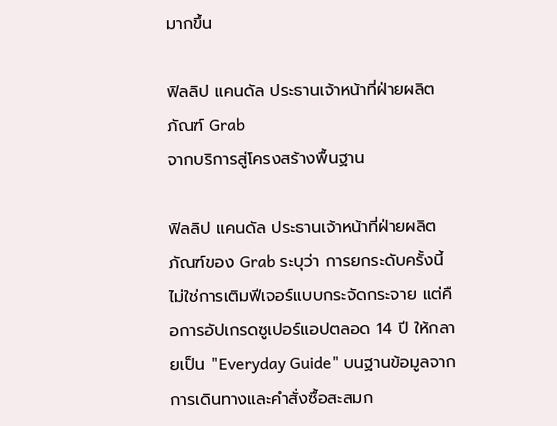มากขึ้น

ฟิลลิป แคนดัล ประธานเจ้าหน้าที่ฝ่ายผลิตภัณฑ์ Grab
จากบริการสู่โครงสร้างพื้นฐาน

ฟิลลิป แคนดัล ประธานเจ้าหน้าที่ฝ่ายผลิตภัณฑ์ของ Grab ระบุว่า การยกระดับครั้งนี้ไม่ใช่การเติมฟีเจอร์แบบกระจัดกระจาย แต่คือการอัปเกรดซูเปอร์แอปตลอด 14 ปี ให้กลายเป็น "Everyday Guide" บนฐานข้อมูลจากการเดินทางและคำสั่งซื้อสะสมก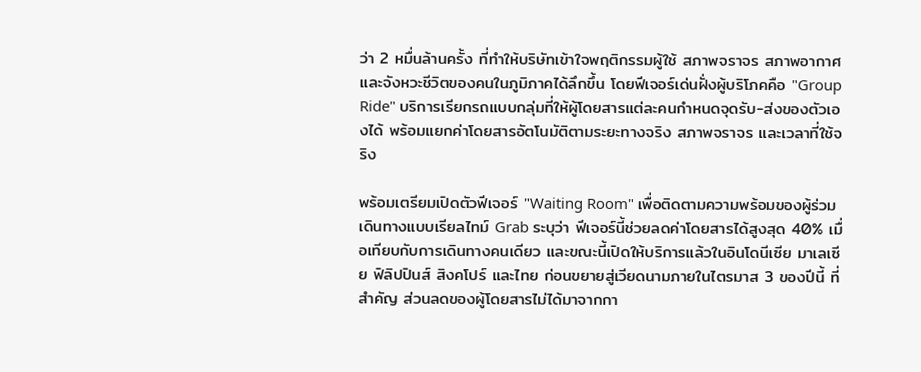ว่า 2 หมื่นล้านครั้ง ที่ทำให้บริษัทเข้าใจพฤติกรรมผู้ใช้ สภาพจราจร สภาพอากาศ และจังหวะชีวิตของคนในภูมิภาคได้ลึกขึ้น โดยฟีเจอร์เด่นฝั่งผู้บริโภคคือ "Group Ride" บริการเรียกรถแบบกลุ่มที่ให้ผู้โดยสารแต่ละคนกำหนดจุดรับ-ส่งของตัวเองได้ พร้อมแยกค่าโดยสารอัตโนมัติตามระยะทางจริง สภาพจราจร และเวลาที่ใช้จริง

พร้อมเตรียมเปิดตัวฟีเจอร์ "Waiting Room" เพื่อติดตามความพร้อมของผู้ร่วมเดินทางแบบเรียลไทม์ Grab ระบุว่า ฟีเจอร์นี้ช่วยลดค่าโดยสารได้สูงสุด 40% เมื่อเทียบกับการเดินทางคนเดียว และขณะนี้เปิดให้บริการแล้วในอินโดนีเซีย มาเลเซีย ฟิลิปปินส์ สิงคโปร์ และไทย ก่อนขยายสู่เวียดนามภายในไตรมาส 3 ของปีนี้ ที่สำคัญ ส่วนลดของผู้โดยสารไม่ได้มาจากกา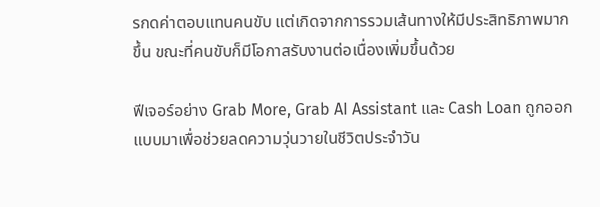รกดค่าตอบแทนคนขับ แต่เกิดจากการรวมเส้นทางให้มีประสิทธิภาพมากขึ้น ขณะที่คนขับก็มีโอกาสรับงานต่อเนื่องเพิ่มขึ้นด้วย

ฟีเจอร์อย่าง Grab More, Grab AI Assistant และ Cash Loan ถูกออกแบบมาเพื่อช่วยลดความวุ่นวายในชีวิตประจำวัน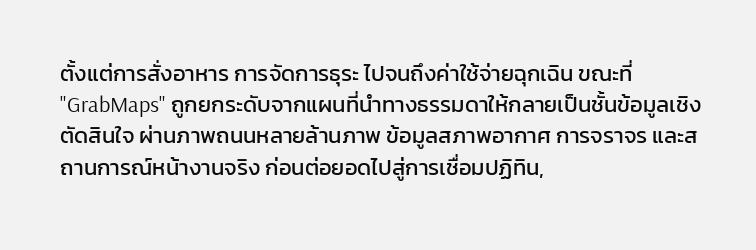ตั้งแต่การสั่งอาหาร การจัดการธุระ ไปจนถึงค่าใช้จ่ายฉุกเฉิน ขณะที่ "GrabMaps" ถูกยกระดับจากแผนที่นำทางธรรมดาให้กลายเป็นชั้นข้อมูลเชิงตัดสินใจ ผ่านภาพถนนหลายล้านภาพ ข้อมูลสภาพอากาศ การจราจร และสถานการณ์หน้างานจริง ก่อนต่อยอดไปสู่การเชื่อมปฏิทิน,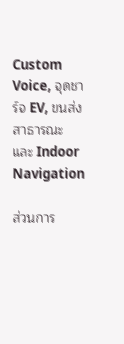Custom Voice, จุดชาร์จ EV, ขนส่งสาธารณะ และ Indoor Navigation

ส่วนการ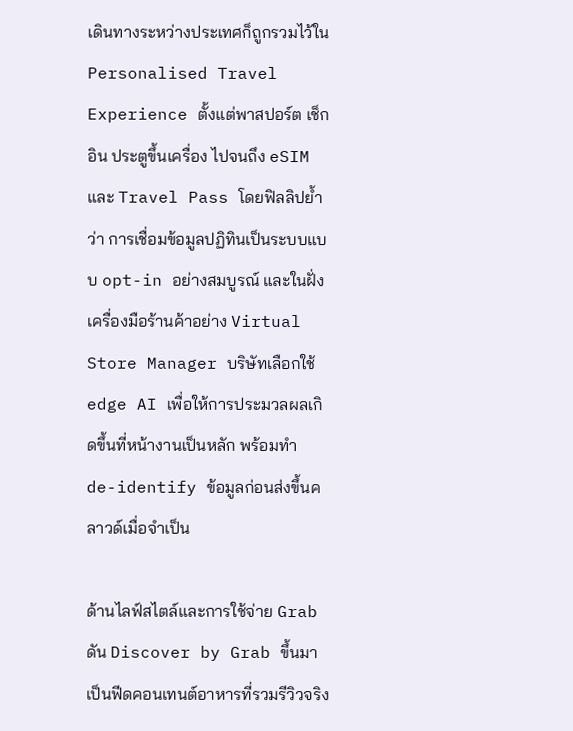เดินทางระหว่างประเทศก็ถูกรวมไว้ใน Personalised Travel Experience ตั้งแต่พาสปอร์ต เช็กอิน ประตูขึ้นเครื่อง ไปจนถึง eSIM และ Travel Pass โดยฟิลลิปย้ำว่า การเชื่อมข้อมูลปฏิทินเป็นระบบแบบ opt-in อย่างสมบูรณ์ และในฝั่งเครื่องมือร้านค้าอย่าง Virtual Store Manager บริษัทเลือกใช้ edge AI เพื่อให้การประมวลผลเกิดขึ้นที่หน้างานเป็นหลัก พร้อมทำ de-identify ข้อมูลก่อนส่งขึ้นคลาวด์เมื่อจำเป็น

ด้านไลฟ์สไตล์และการใช้จ่าย Grab ดัน Discover by Grab ขึ้นมาเป็นฟีดคอนเทนต์อาหารที่รวมรีวิวจริง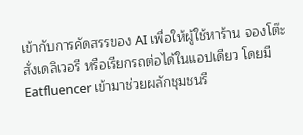เข้ากับการคัดสรรของ AI เพื่อให้ผู้ใช้หาร้าน จองโต๊ะ สั่งเดลิเวอรี หรือเรียกรถต่อได้ในแอปเดียว โดยมี Eatfluencer เข้ามาช่วยผลักชุมชนรี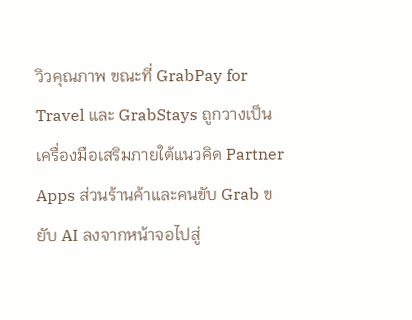วิวคุณภาพ ขณะที่ GrabPay for Travel และ GrabStays ถูกวางเป็นเครื่องมือเสริมภายใต้แนวคิด Partner Apps ส่วนร้านค้าและคนขับ Grab ขยับ AI ลงจากหน้าจอไปสู่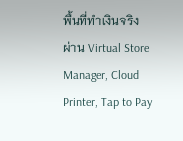พื้นที่ทำเงินจริง ผ่าน Virtual Store Manager, Cloud Printer, Tap to Pay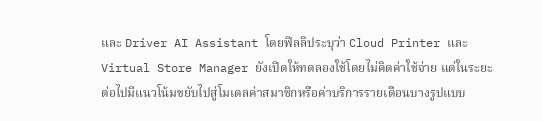และ Driver AI Assistant โดยฟิลลิประบุว่า Cloud Printer และ Virtual Store Manager ยังเปิดให้ทดลองใช้โดยไม่คิดค่าใช้จ่าย แต่ในระยะต่อไปมีแนวโน้มขยับไปสู่โมเดลค่าสมาชิกหรือค่าบริการรายเดือนบางรูปแบบ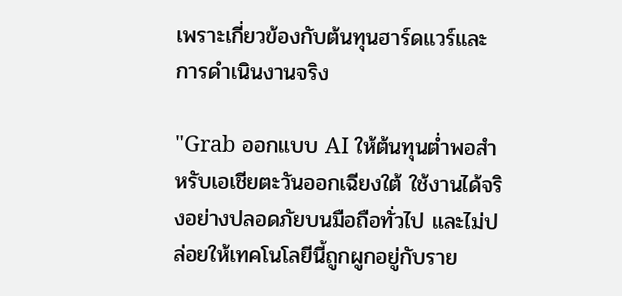เพราะเกี่ยวข้องกับต้นทุนฮาร์ดแวร์และการดำเนินงานจริง

"Grab ออกแบบ AI ให้ต้นทุนต่ำพอสำหรับเอเชียตะวันออกเฉียงใต้ ใช้งานได้จริงอย่างปลอดภัยบนมือถือทั่วไป และไม่ปล่อยให้เทคโนโลยีนี้ถูกผูกอยู่กับราย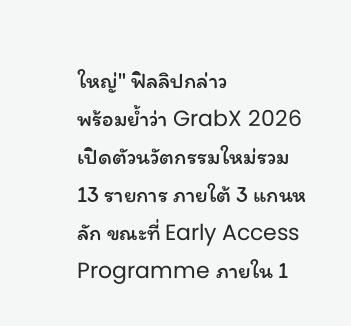ใหญ่" ฟิลลิปกล่าว
พร้อมย้ำว่า GrabX 2026 เปิดตัวนวัตกรรมใหม่รวม 13 รายการ ภายใต้ 3 แกนหลัก ขณะที่ Early Access Programme ภายใน 1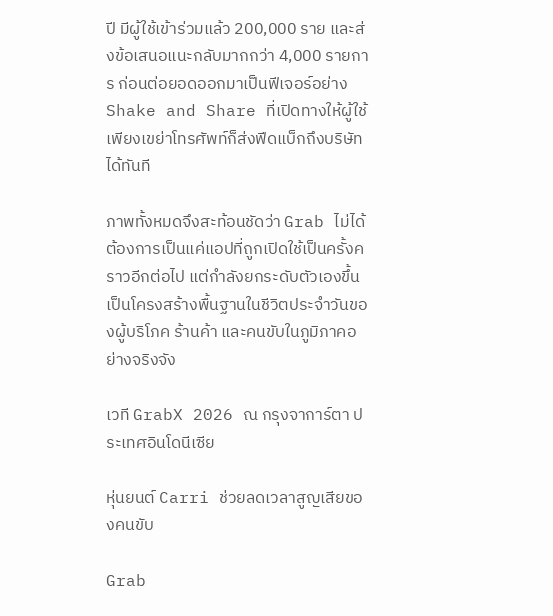ปี มีผู้ใช้เข้าร่วมแล้ว 200,000 ราย และส่งข้อเสนอแนะกลับมากกว่า 4,000 รายการ ก่อนต่อยอดออกมาเป็นฟีเจอร์อย่าง Shake and Share ที่เปิดทางให้ผู้ใช้เพียงเขย่าโทรศัพท์ก็ส่งฟีดแบ็กถึงบริษัทได้ทันที

ภาพทั้งหมดจึงสะท้อนชัดว่า Grab ไม่ได้ต้องการเป็นแค่แอปที่ถูกเปิดใช้เป็นครั้งคราวอีกต่อไป แต่กำลังยกระดับตัวเองขึ้นเป็นโครงสร้างพื้นฐานในชีวิตประจำวันของผู้บริโภค ร้านค้า และคนขับในภูมิภาคอย่างจริงจัง

เวที GrabX 2026 ณ กรุงจาการ์ตา ประเทศอินโดนีเซีย

หุ่นยนต์ Carri ช่วยลดเวลาสูญเสียของคนขับ

Grab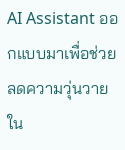AI Assistant ออกแบบมาเพื่อช่วยลดความวุ่นวายใน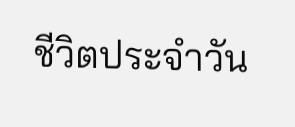ชีวิตประจำวัน